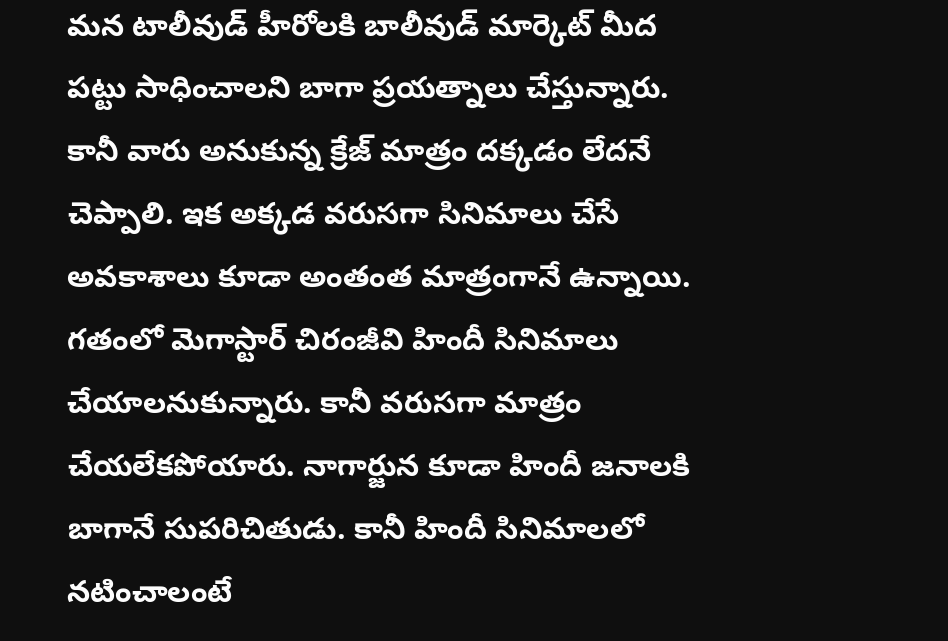మన టాలీవుడ్ హీరోలకి బాలీవుడ్ మార్కెట్ మీద పట్టు సాధించాలని బాగా ప్రయత్నాలు చేస్తున్నారు. కానీ వారు అనుకున్న క్రేజ్ మాత్రం దక్కడం లేదనే చెప్పాలి. ఇక అక్కడ వరుసగా సినిమాలు చేసే అవకాశాలు కూడా అంతంత మాత్రంగానే ఉన్నాయి. గతంలో మెగాస్టార్ చిరంజీవి హిందీ సినిమాలు చేయాలనుకున్నారు. కానీ వరుసగా మాత్రం చేయలేకపోయారు. నాగార్జున కూడా హిందీ జనాలకి బాగానే సుపరిచితుడు. కానీ హిందీ సినిమాలలో నటించాలంటే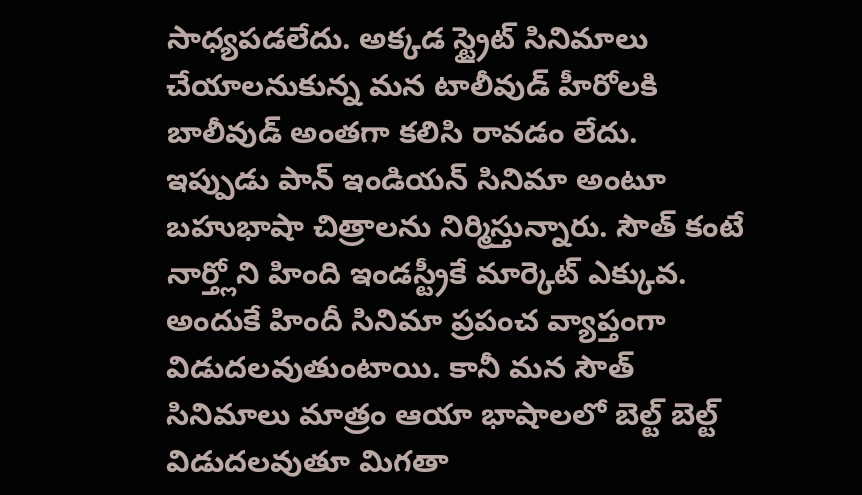సాధ్యపడలేదు. అక్కడ స్ట్రైట్ సినిమాలు చేయాలనుకున్న మన టాలీవుడ్ హీరోలకి బాలీవుడ్ అంతగా కలిసి రావడం లేదు.
ఇప్పుడు పాన్ ఇండియన్ సినిమా అంటూ బహుభాషా చిత్రాలను నిర్మిస్తున్నారు. సౌత్ కంటే నార్త్లోని హింది ఇండస్ట్రీకే మార్కెట్ ఎక్కువ. అందుకే హిందీ సినిమా ప్రపంచ వ్యాప్తంగా విడుదలవుతుంటాయి. కానీ మన సౌత్ సినిమాలు మాత్రం ఆయా భాషాలలో బెల్ట్ బెల్ట్ విడుదలవుతూ మిగతా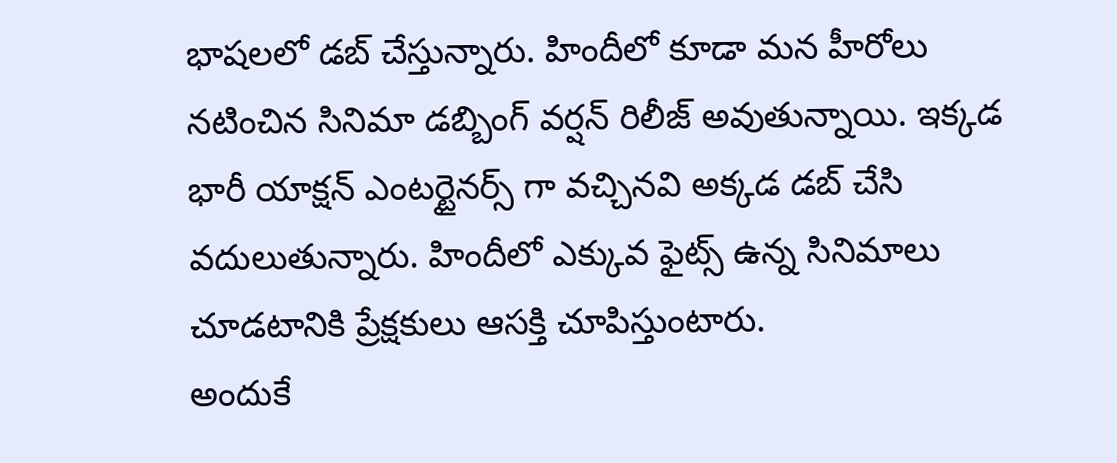భాషలలో డబ్ చేస్తున్నారు. హిందీలో కూడా మన హీరోలు నటించిన సినిమా డబ్బింగ్ వర్షన్ రిలీజ్ అవుతున్నాయి. ఇక్కడ భారీ యాక్షన్ ఎంటర్టైనర్స్ గా వచ్చినవి అక్కడ డబ్ చేసి వదులుతున్నారు. హిందీలో ఎక్కువ ఫైట్స్ ఉన్న సినిమాలు చూడటానికి ప్రేక్షకులు ఆసక్తి చూపిస్తుంటారు.
అందుకే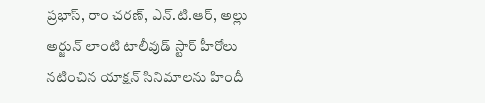ప్రభాస్, రాం చరణ్, ఎన్.టి.ఆర్, అల్లు అర్జున్ లాంటి టాలీవుడ్ స్టార్ హీరోలు నటించిన యాక్షన్ సినిమాలను హిందీ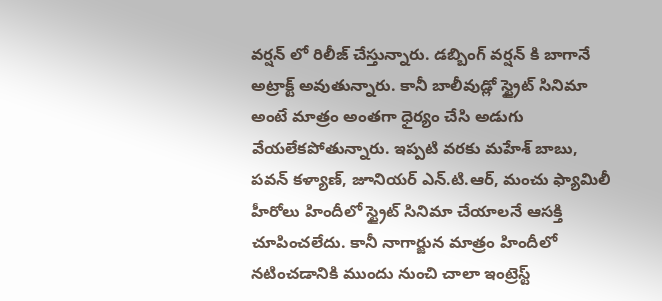వర్షన్ లో రిలీజ్ చేస్తున్నారు. డబ్బింగ్ వర్షన్ కి బాగానే అట్రాక్ట్ అవుతున్నారు. కానీ బాలీవుడ్లో స్ట్రైట్ సినిమా అంటే మాత్రం అంతగా ధైర్యం చేసి అడుగు వేయలేకపోతున్నారు. ఇప్పటి వరకు మహేశ్ బాబు, పవన్ కళ్యాణ్, జూనియర్ ఎన్.టి.ఆర్, మంచు ఫ్యామిలీ హీరోలు హిందీలో స్ట్రైట్ సినిమా చేయాలనే ఆసక్తి చూపించలేదు. కానీ నాగార్జున మాత్రం హిందీలో నటించడానికి ముందు నుంచి చాలా ఇంట్రెస్ట్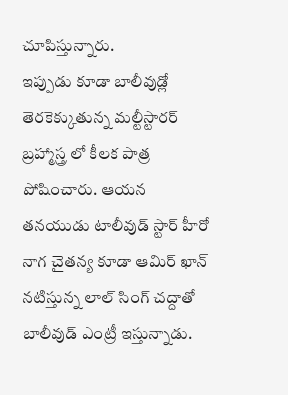చూపిస్తున్నారు.
ఇప్పుడు కూడా బాలీవుడ్లో తెరకెక్కుతున్న మల్టీస్టారర్ బ్రహ్మాస్త్ర లో కీలక పాత్ర పోషించారు. ఆయన తనయుడు టాలీవుడ్ స్టార్ హీరో నాగ చైతన్య కూడా ఆమిర్ ఖాన్ నటిస్తున్న లాల్ సింగ్ చద్దాతో బాలీవుడ్ ఎంట్రీ ఇస్తున్నాడు.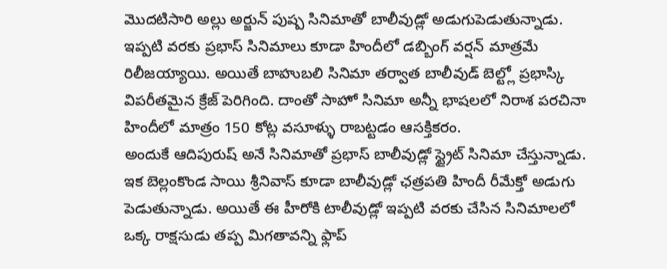మొదటిసారి అల్లు అర్జున్ పుష్ప సినిమాతో బాలీవుడ్లో అడుగుపెడుతున్నాడు. ఇప్పటి వరకు ప్రభాస్ సినిమాలు కూడా హిందీలో డబ్బింగ్ వర్షన్ మాత్రమే రిలీజయ్యాయి. అయితే బాహుబలి సినిమా తర్వాత బాలీవుడ్ బెల్ట్లో ప్రభాస్కి విపరీతమైన క్రేజ్ పెరిగింది. దాంతో సాహో సినిమా అన్నీ భాషలలో నిరాశ పరచినా హిందీలో మాత్రం 150 కోట్ల వసూళ్ళు రాబట్టడం ఆసక్తికరం.
అందుకే ఆదిపురుష్ అనే సినిమాతో ప్రభాస్ బాలీవుడ్లో స్ట్రైట్ సినిమా చేస్తున్నాడు. ఇక బెల్లంకొండ సాయి శ్రీనివాస్ కూడా బాలీవుడ్లో ఛత్రపతి హిందీ రీమేక్తో అడుగు పెడుతున్నాడు. అయితే ఈ హీరోకి టాలీవుడ్లో ఇప్పటి వరకు చేసిన సినిమాలలో ఒక్క రాక్షసుడు తప్ప మిగతావన్ని ఫ్లాప్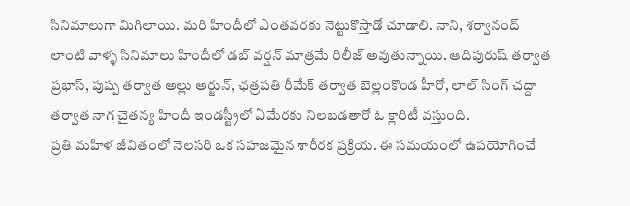సినిమాలుగా మిగిలాయి. మరి హిందీలో ఎంతవరకు నెట్టుకొస్తాడో చూడాలి. నాని, శర్వానంద్ లాంటి వాళ్ళ సినిమాలు హిందీలో డబ్ వర్షన్ మాత్రమే రిలీజ్ అవుతున్నాయి. ఆదిపురుష్ తర్వాత ప్రభాస్, పుష్ప తర్వాత అల్లు అర్జున్, ఛత్రపతి రీమేక్ తర్వాత బెల్లంకొండ హీరో, లాల్ సింగ్ చద్దా తర్వాత నాగ చైతన్య హిందీ ఇండస్ట్రీలో ఏమేరకు నిలబడతారో ఓ క్లారిటీ వస్తుంది.
ప్రతి మహిళ జీవితంలో నెలసరి ఒక సహజమైన శారీరక ప్రక్రియ. ఈ సమయంలో ఉపయోగించే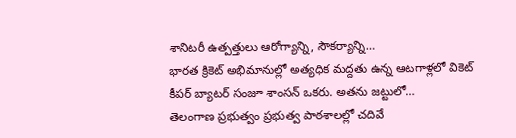శానిటరీ ఉత్పత్తులు ఆరోగ్యాన్ని, సౌకర్యాన్ని…
భారత క్రికెట్ అభిమానుల్లో అత్యధిక మద్దతు ఉన్న ఆటగాళ్లలో వికెట్ కీపర్ బ్యాటర్ సంజూ శాంసన్ ఒకరు. అతను జట్టులో…
తెలంగాణ ప్రభుత్వం ప్రభుత్వ పాఠశాలల్లో చదివే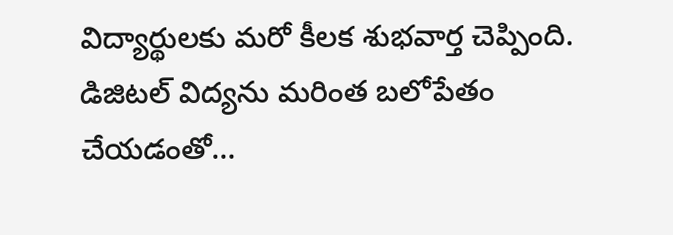విద్యార్థులకు మరో కీలక శుభవార్త చెప్పింది. డిజిటల్ విద్యను మరింత బలోపేతం చేయడంతో…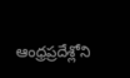ఆంధ్రప్రదేశ్లోని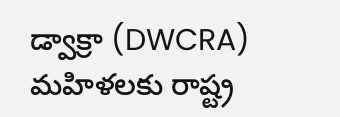డ్వాక్రా (DWCRA) మహిళలకు రాష్ట్ర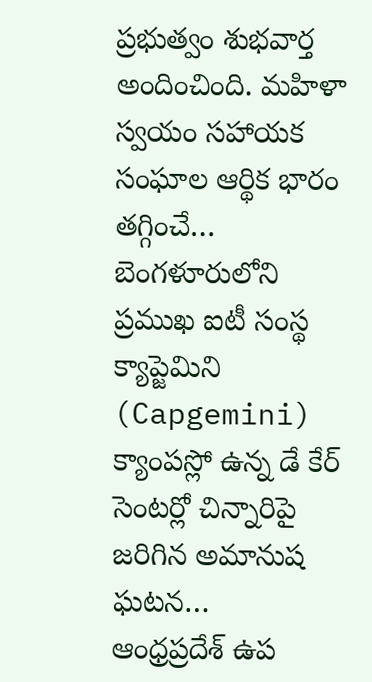ప్రభుత్వం శుభవార్త అందించింది. మహిళా స్వయం సహాయక సంఘాల ఆర్థిక భారం తగ్గించే…
బెంగళూరులోని ప్రముఖ ఐటీ సంస్థ క్యాప్జెమిని (Capgemini) క్యాంపస్లో ఉన్న డే కేర్ సెంటర్లో చిన్నారిపై జరిగిన అమానుష ఘటన…
ఆంధ్రప్రదేశ్ ఉప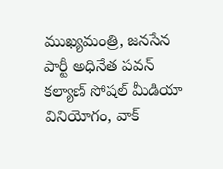ముఖ్యమంత్రి, జనసేన పార్టీ అధినేత పవన్ కల్యాణ్ సోషల్ మీడియా వినియోగం, వాక్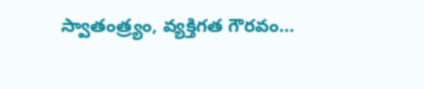స్వాతంత్ర్యం, వ్యక్తిగత గౌరవం…